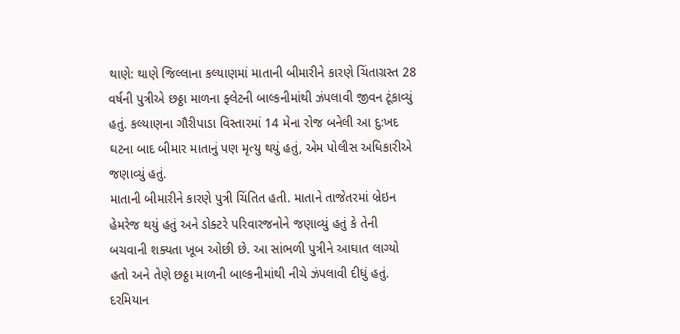થાણે: થાણે જિલ્લાના કલ્યાણમાં માતાની બીમારીને કારણે ચિંતાગ્રસ્ત 28 વર્ષની પુત્રીએ છઠ્ઠા માળના ફ્લેટની બાલ્કનીમાંથી ઝંપલાવી જીવન ટૂંકાવ્યું હતું. કલ્યાણના ગૌરીપાડા વિસ્તારમાં 14 મેના રોજ બનેલી આ દુ:ખદ ઘટના બાદ બીમાર માતાનું પણ મૃત્યુ થયું હતું, એમ પોલીસ અધિકારીએ જણાવ્યું હતું.
માતાની બીમારીને કારણે પુત્રી ચિંતિત હતી. માતાને તાજેતરમાં બ્રેઇન હેમરેજ થયું હતું અને ડોક્ટરે પરિવારજનોને જણાવ્યું હતું કે તેની બચવાની શક્યતા ખૂબ ઓછી છે. આ સાંભળી પુત્રીને આઘાત લાગ્યો હતો અને તેણે છઠ્ઠા માળની બાલ્કનીમાંથી નીચે ઝંપલાવી દીધું હતું.
દરમિયાન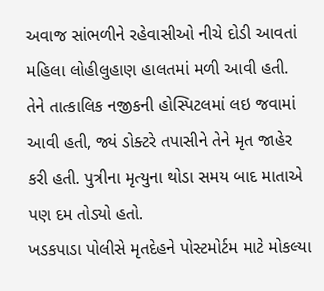અવાજ સાંભળીને રહેવાસીઓ નીચે દોડી આવતાં મહિલા લોહીલુહાણ હાલતમાં મળી આવી હતી. તેને તાત્કાલિક નજીકની હોસ્પિટલમાં લઇ જવામાં આવી હતી, જ્યં ડોક્ટરે તપાસીને તેને મૃત જાહેર કરી હતી. પુત્રીના મૃત્યુના થોડા સમય બાદ માતાએ પણ દમ તોડ્યો હતો.
ખડકપાડા પોલીસે મૃતદેહને પોસ્ટમોર્ટમ માટે મોકલ્યા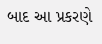બાદ આ પ્રકરણે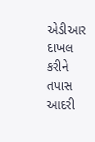એડીઆર દાખલ કરીને તપાસ આદરી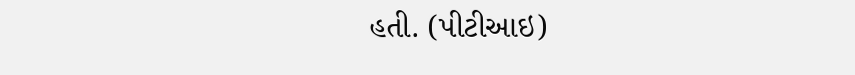હતી. (પીટીઆઇ)